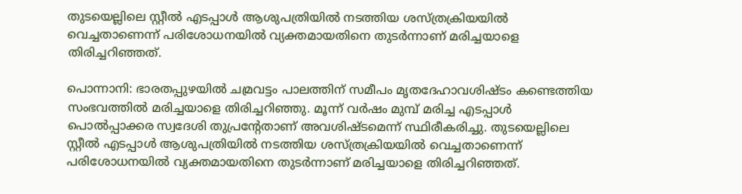തുടയെല്ലിലെ സ്റ്റീല്‍ എടപ്പാള്‍ ആശുപത്രിയില്‍ നടത്തിയ ശസ്ത്രക്രിയയില്‍ വെച്ചതാണെന്ന് പരിശോധനയില്‍ വ്യക്തമായതിനെ തുടര്‍ന്നാണ് മരിച്ചയാളെ തിരിച്ചറിഞ്ഞത്.

പൊന്നാനി: ഭാരതപ്പുഴയില്‍ ചമ്രവട്ടം പാലത്തിന് സമീപം മൃതദേഹാവശിഷ്ടം കണ്ടെത്തിയ സംഭവത്തില്‍ മരിച്ചയാളെ തിരിച്ചറിഞ്ഞു. മൂന്ന് വര്‍ഷം മുമ്പ് മരിച്ച എടപ്പാള്‍ പൊല്‍പ്പാക്കര സ്വദേശി തുപ്രന്റേതാണ് അവശിഷ്ടമെന്ന് സ്ഥിരീകരിച്ചു. തുടയെല്ലിലെ സ്റ്റീല്‍ എടപ്പാള്‍ ആശുപത്രിയില്‍ നടത്തിയ ശസ്ത്രക്രിയയില്‍ വെച്ചതാണെന്ന് പരിശോധനയില്‍ വ്യക്തമായതിനെ തുടര്‍ന്നാണ് മരിച്ചയാളെ തിരിച്ചറിഞ്ഞത്.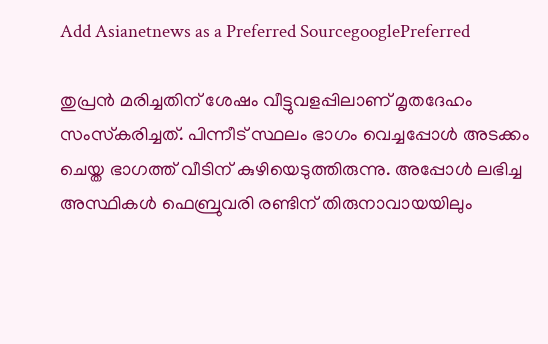Add Asianetnews as a Preferred SourcegooglePreferred

തുപ്രന്‍ മരിച്ചതിന് ശേഷം വീട്ടുവളപ്പിലാണ് മൃതദേഹം സംസ്‌കരിച്ചത്. പിന്നീട് സ്ഥലം ഭാഗം വെച്ചപ്പോള്‍ അടക്കം ചെയ്ത ഭാഗത്ത് വീടിന് കുഴിയെടുത്തിരുന്നു. അപ്പോള്‍ ലഭിച്ച അസ്ഥികള്‍ ഫെബ്രുവരി രണ്ടിന് തിരുനാവായയിലും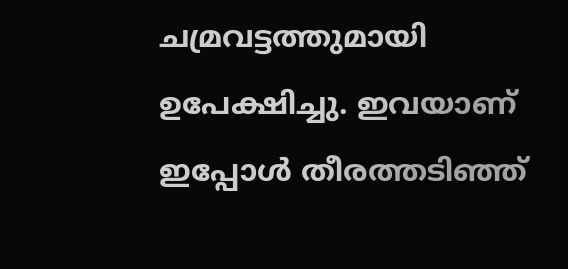ചമ്രവട്ടത്തുമായി ഉപേക്ഷിച്ചു. ഇവയാണ് ഇപ്പോള്‍ തീരത്തടിഞ്ഞ്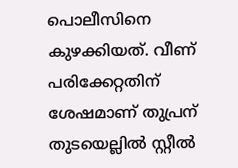പൊലീസിനെ കുഴക്കിയത്. വീണ് പരിക്കേറ്റതിന് ശേഷമാണ് തുപ്രന് തുടയെല്ലില്‍ സ്റ്റീല്‍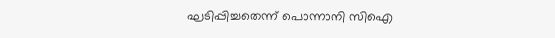ഘടിപ്പിച്ചതെന്ന് പൊന്നാനി സിഐ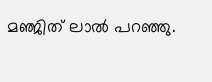മഞ്ജിത് ലാല്‍ പറഞ്ഞു.